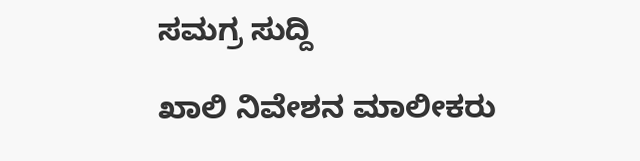ಸಮಗ್ರ ಸುದ್ದಿ

ಖಾಲಿ ನಿವೇಶನ‌ ಮಾಲೀಕರು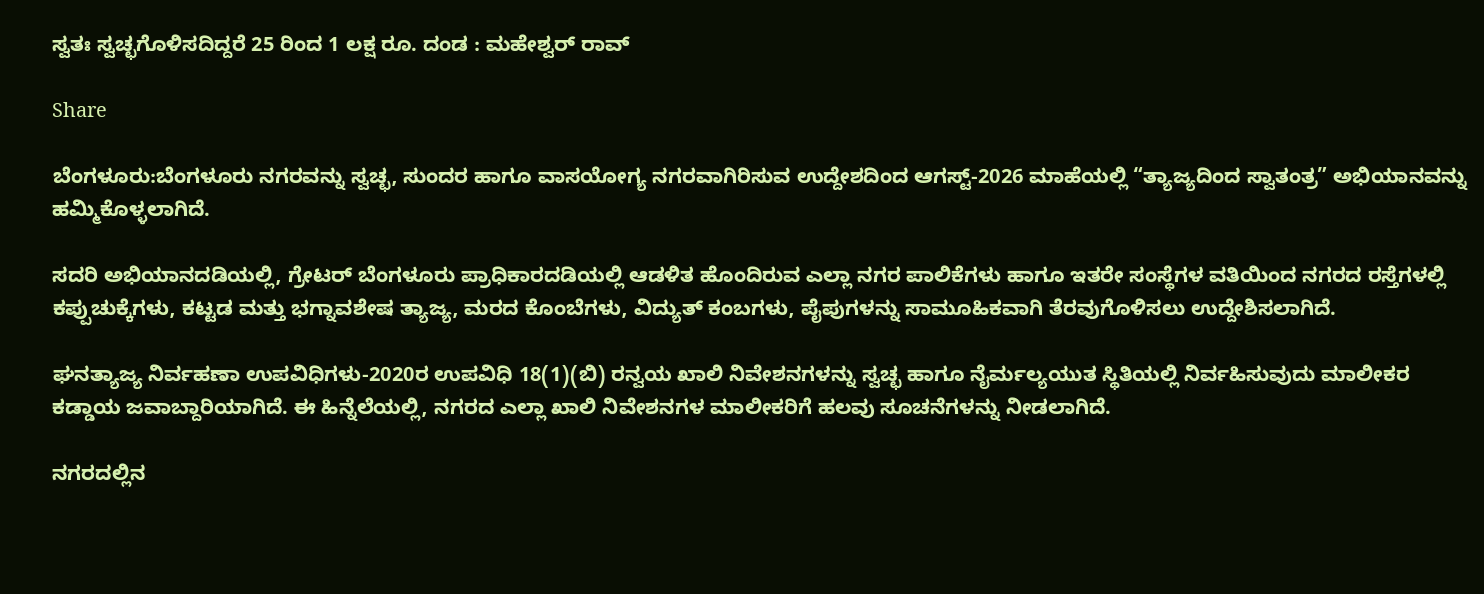ಸ್ವತಃ ಸ್ವಚ್ಛಗೊಳಿಸದಿದ್ದರೆ 25 ರಿಂದ 1 ಲಕ್ಷ ರೂ. ದಂಡ : ಮಹೇಶ್ವರ್ ರಾವ್

Share

ಬೆಂಗಳೂರು:ಬೆಂಗಳೂರು ನಗರವನ್ನು ಸ್ವಚ್ಛ, ಸುಂದರ ಹಾಗೂ ವಾಸಯೋಗ್ಯ ನಗರವಾಗಿರಿಸುವ ಉದ್ದೇಶದಿಂದ ಆಗಸ್ಟ್-2026 ಮಾಹೆಯಲ್ಲಿ “ತ್ಯಾಜ್ಯದಿಂದ ಸ್ವಾತಂತ್ರ” ಅಭಿಯಾನವನ್ನು ಹಮ್ಮಿಕೊಳ್ಳಲಾಗಿದೆ.

ಸದರಿ ಅಭಿಯಾನದಡಿಯಲ್ಲಿ, ಗ್ರೇಟರ್ ಬೆಂಗಳೂರು ಪ್ರಾಧಿಕಾರದಡಿಯಲ್ಲಿ ಆಡಳಿತ ಹೊಂದಿರುವ ಎಲ್ಲಾ ನಗರ ಪಾಲಿಕೆಗಳು ಹಾಗೂ ಇತರೇ ಸಂಸ್ಥೆಗಳ ವತಿಯಿಂದ ನಗರದ ರಸ್ತೆಗಳಲ್ಲಿ ಕಪ್ಪುಚುಕ್ಕೆಗಳು, ಕಟ್ಟಡ ಮತ್ತು ಭಗ್ನಾವಶೇಷ ತ್ಯಾಜ್ಯ, ಮರದ ಕೊಂಬೆಗಳು, ವಿದ್ಯುತ್ ಕಂಬಗಳು, ಪೈಪುಗಳನ್ನು ಸಾಮೂಹಿಕವಾಗಿ ತೆರವುಗೊಳಿಸಲು ಉದ್ದೇಶಿಸಲಾಗಿದೆ.

ಘನತ್ಯಾಜ್ಯ ನಿರ್ವಹಣಾ ಉಪವಿಧಿಗಳು-2020ರ ಉಪವಿಧಿ 18(1)(ಬಿ) ರನ್ವಯ ಖಾಲಿ ನಿವೇಶನಗಳನ್ನು ಸ್ವಚ್ಛ ಹಾಗೂ ನೈರ್ಮಲ್ಯಯುತ ಸ್ಥಿತಿಯಲ್ಲಿ ನಿರ್ವಹಿಸುವುದು ಮಾಲೀಕರ ಕಡ್ಡಾಯ ಜವಾಬ್ದಾರಿಯಾಗಿದೆ. ಈ ಹಿನ್ನೆಲೆಯಲ್ಲಿ, ನಗರದ ಎಲ್ಲಾ ಖಾಲಿ ನಿವೇಶನಗಳ ಮಾಲೀಕರಿಗೆ ಹಲವು ಸೂಚನೆಗಳನ್ನು ನೀಡಲಾಗಿದೆ.

ನಗರದಲ್ಲಿನ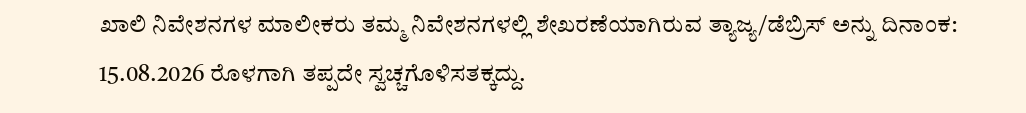ಖಾಲಿ ನಿವೇಶನಗಳ ಮಾಲೀಕರು ತಮ್ಮ ನಿವೇಶನಗಳಲ್ಲಿ ಶೇಖರಣೆಯಾಗಿರುವ ತ್ಯಾಜ್ಯ/ಡೆಬ್ರಿಸ್ ಅನ್ನು ದಿನಾಂಕ: 15.08.2026 ರೊಳಗಾಗಿ ತಪ್ಪದೇ ಸ್ವಚ್ಚಗೊಳಿಸತಕ್ಕದ್ದು.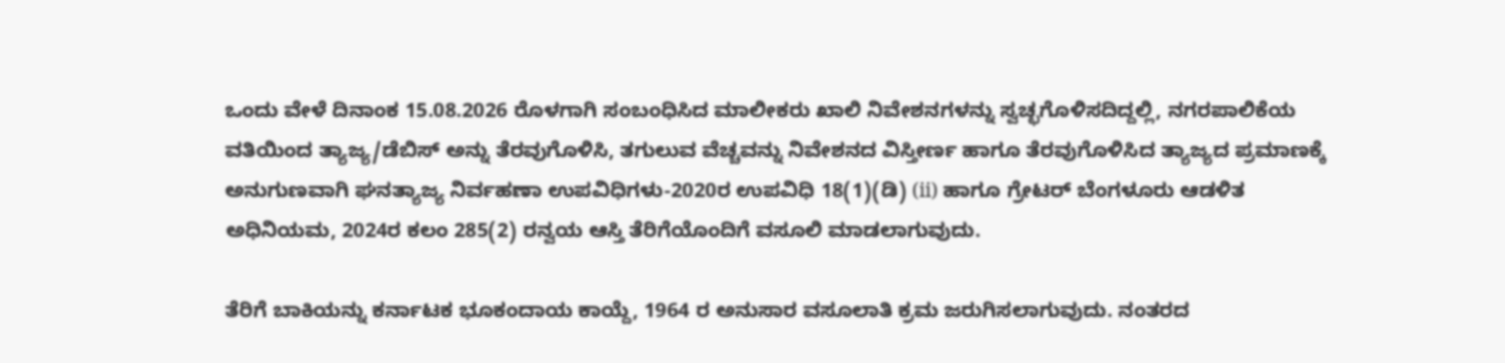ಒಂದು ವೇಳೆ ದಿನಾಂಕ 15.08.2026 ರೊಳಗಾಗಿ ಸಂಬಂಧಿಸಿದ ಮಾಲೀಕರು ಖಾಲಿ ನಿವೇಶನಗಳನ್ನು ಸ್ವಚ್ಛಗೊಳಿಸದಿದ್ದಲ್ಲಿ, ನಗರಪಾಲಿಕೆಯ ವತಿಯಿಂದ ತ್ಯಾಜ್ಯ/ಡೆಬಿಸ್ ಅನ್ನು ತೆರವುಗೊಳಿಸಿ, ತಗುಲುವ ವೆಚ್ಚವನ್ನು ನಿವೇಶನದ ವಿಸ್ತೀರ್ಣ ಹಾಗೂ ತೆರವುಗೊಳಿಸಿದ ತ್ಯಾಜ್ಯದ ಪ್ರಮಾಣಕ್ಕೆ ಅನುಗುಣವಾಗಿ ಘನತ್ಯಾಜ್ಯ ನಿರ್ವಹಣಾ ಉಪವಿಧಿಗಳು-2020ರ ಉಪವಿಧಿ 18(1)(ಡಿ) (ii) ಹಾಗೂ ಗ್ರೇಟರ್ ಬೆಂಗಳೂರು ಆಡಳಿತ ಅಧಿನಿಯಮ, 2024ರ ಕಲಂ 285(2) ರನ್ವಯ ಆಸ್ತಿ ತೆರಿಗೆಯೊಂದಿಗೆ ವಸೂಲಿ ಮಾಡಲಾಗುವುದು.

ತೆರಿಗೆ ಬಾಕಿಯನ್ನು ಕರ್ನಾಟಕ ಭೂಕಂದಾಯ ಕಾಯ್ದೆ, 1964 ರ ಅನುಸಾರ ವಸೂಲಾತಿ ಕ್ರಮ ಜರುಗಿಸಲಾಗುವುದು. ನಂತರದ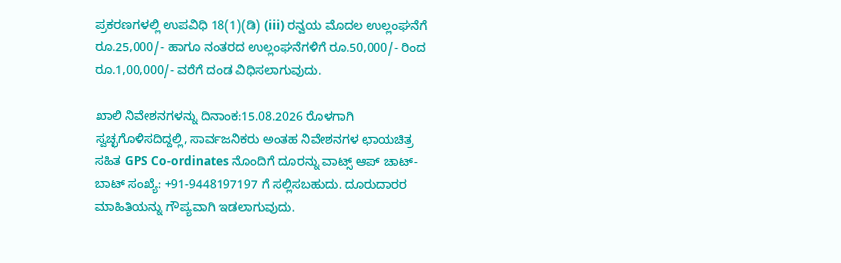ಪ್ರಕರಣಗಳಲ್ಲಿ ಉಪವಿಧಿ 18(1)(ಡಿ) (iii) ರನ್ವಯ ಮೊದಲ ಉಲ್ಲಂಘನೆಗೆ ರೂ.25,000/- ಹಾಗೂ ನಂತರದ ಉಲ್ಲಂಘನೆಗಳಿಗೆ ರೂ.50,000/- ರಿಂದ ರೂ.1,00,000/- ವರೆಗೆ ದಂಡ ವಿಧಿಸಲಾಗುವುದು.

ಖಾಲಿ ನಿವೇಶನಗಳನ್ನು ದಿನಾಂಕ:15.08.2026 ರೊಳಗಾಗಿ ಸ್ವಚ್ಛಗೊಳಿಸದಿದ್ದಲ್ಲಿ, ಸಾರ್ವಜನಿಕರು ಅಂತಹ ನಿವೇಶನಗಳ ಛಾಯಚಿತ್ರ ಸಹಿತ GPS Co-ordinates ನೊಂದಿಗೆ ದೂರನ್ನು ವಾಟ್ಸ್ ಆಪ್ ಚಾಟ್-ಬಾಟ್ ಸಂಖ್ಯೆ: +91-9448197197 ಗೆ ಸಲ್ಲಿಸಬಹುದು. ದೂರುದಾರರ ಮಾಹಿತಿಯನ್ನು ಗೌಪ್ಯವಾಗಿ ಇಡಲಾಗುವುದು.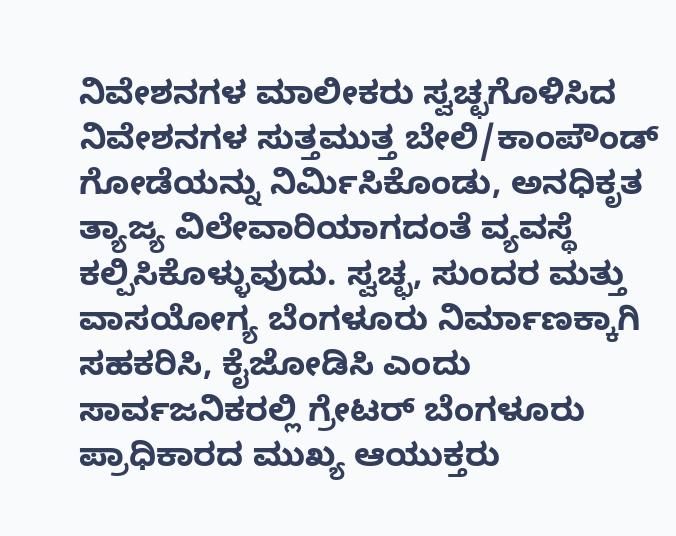ನಿವೇಶನಗಳ ಮಾಲೀಕರು ಸ್ವಚ್ಛಗೊಳಿಸಿದ ನಿವೇಶನಗಳ ಸುತ್ತಮುತ್ತ ಬೇಲಿ/ಕಾಂಪೌಂಡ್ ಗೋಡೆಯನ್ನು ನಿರ್ಮಿಸಿಕೊಂಡು, ಅನಧಿಕೃತ ತ್ಯಾಜ್ಯ ವಿಲೇವಾರಿಯಾಗದಂತೆ ವ್ಯವಸ್ಥೆ ಕಲ್ಪಿಸಿಕೊಳ್ಳುವುದು. ಸ್ವಚ್ಛ, ಸುಂದರ ಮತ್ತು ವಾಸಯೋಗ್ಯ ಬೆಂಗಳೂರು ನಿರ್ಮಾಣಕ್ಕಾಗಿ ಸಹಕರಿಸಿ, ಕೈಜೋಡಿಸಿ ಎಂದು ಸಾರ್ವಜನಿಕರಲ್ಲಿ ಗ್ರೇಟರ್ ಬೆಂಗಳೂರು ಪ್ರಾಧಿಕಾರದ ಮುಖ್ಯ ಆಯುಕ್ತರು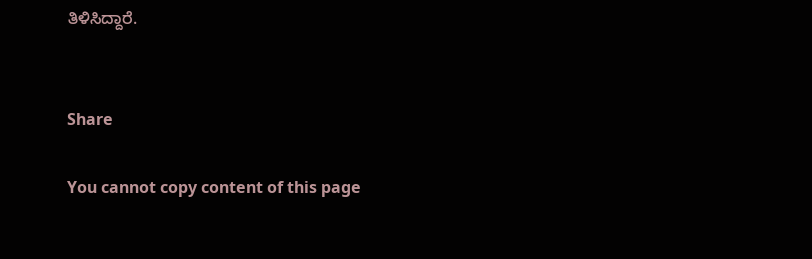ತಿಳಿಸಿದ್ದಾರೆ.


Share

You cannot copy content of this page